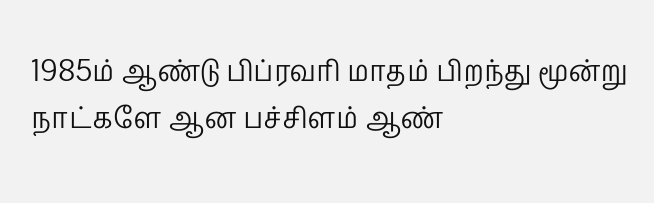1985ம் ஆண்டு பிப்ரவரி மாதம் பிறந்து மூன்று நாட்களே ஆன பச்சிளம் ஆண்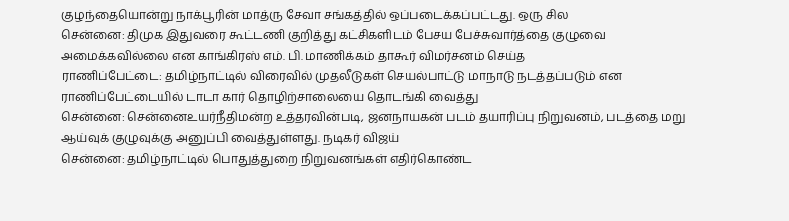குழந்தையொன்று நாக்பூரின் மாத்ரு சேவா சங்கத்தில் ஒப்படைக்கப்பட்டது. ஒரு சில
சென்னை: திமுக இதுவரை கூட்டணி குறித்து கட்சிகளிடம் பேசய பேச்சுவார்த்தை குழுவை அமைக்கவில்லை என காங்கிரஸ் எம். பி. மாணிக்கம் தாகூர் விமர்சனம் செய்த
ராணிப்பேட்டை: தமிழ்நாட்டில் விரைவில் முதலீடுகள் செயல்பாட்டு மாநாடு நடத்தப்படும் என ராணிப்பேட்டையில் டாடா கார் தொழிற்சாலையை தொடங்கி வைத்து
சென்னை: சென்னைஉயர்நீதிமன்ற உத்தரவின்படி, ஜனநாயகன் படம் தயாரிப்பு நிறுவனம், படத்தை மறு ஆய்வுக் குழுவுக்கு அனுப்பி வைத்துள்ளது. நடிகர் விஜய்
சென்னை: தமிழ்நாட்டில் பொதுத்துறை நிறுவனங்கள் எதிர்கொண்ட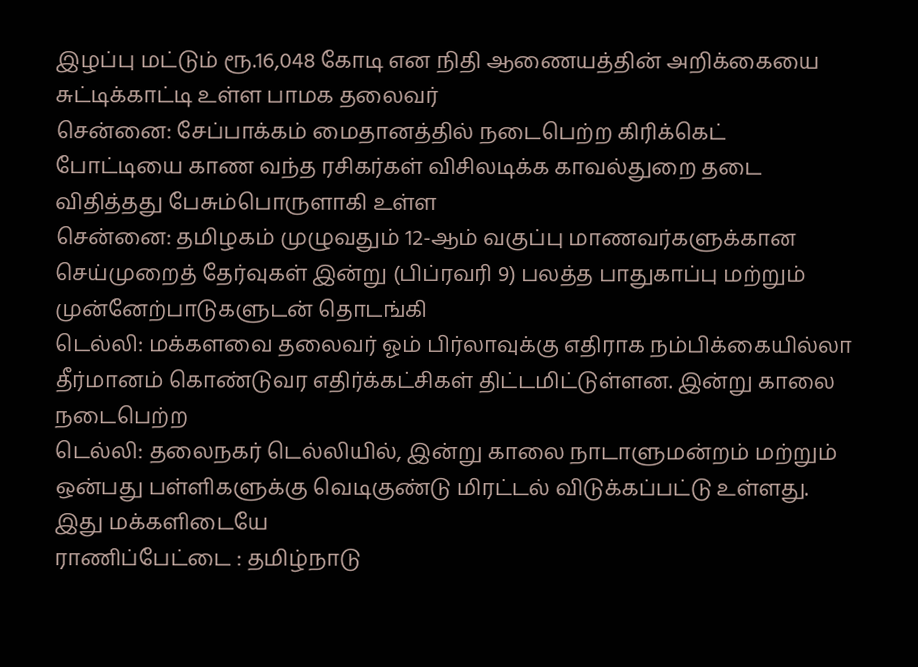இழப்பு மட்டும் ரூ.16,048 கோடி என நிதி ஆணையத்தின் அறிக்கையை சுட்டிக்காட்டி உள்ள பாமக தலைவர்
சென்னை: சேப்பாக்கம் மைதானத்தில் நடைபெற்ற கிரிக்கெட் போட்டியை காண வந்த ரசிகர்கள் விசிலடிக்க காவல்துறை தடை விதித்தது பேசும்பொருளாகி உள்ள
சென்னை: தமிழகம் முழுவதும் 12-ஆம் வகுப்பு மாணவர்களுக்கான செய்முறைத் தேர்வுகள் இன்று (பிப்ரவரி 9) பலத்த பாதுகாப்பு மற்றும் முன்னேற்பாடுகளுடன் தொடங்கி
டெல்லி: மக்களவை தலைவர் ஓம் பிர்லாவுக்கு எதிராக நம்பிக்கையில்லா தீர்மானம் கொண்டுவர எதிர்க்கட்சிகள் திட்டமிட்டுள்ளன. இன்று காலை நடைபெற்ற
டெல்லி: தலைநகர் டெல்லியில், இன்று காலை நாடாளுமன்றம் மற்றும் ஒன்பது பள்ளிகளுக்கு வெடிகுண்டு மிரட்டல் விடுக்கப்பட்டு உள்ளது. இது மக்களிடையே
ராணிப்பேட்டை : தமிழ்நாடு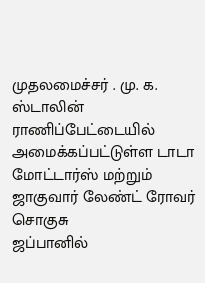முதலமைச்சர் . மு. க. ஸ்டாலின் ராணிப்பேட்டையில் அமைக்கப்பட்டுள்ள டாடா மோட்டார்ஸ் மற்றும் ஜாகுவார் லேண்ட் ரோவர் சொகுசு
ஜப்பானில்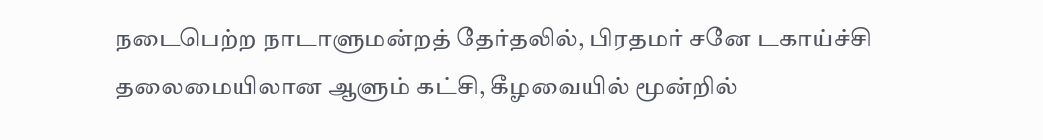நடைபெற்ற நாடாளுமன்றத் தேர்தலில், பிரதமர் சனே டகாய்ச்சி தலைமையிலான ஆளும் கட்சி, கீழவையில் மூன்றில்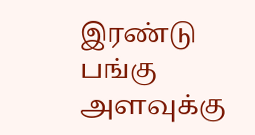இரண்டு பங்கு அளவுக்கு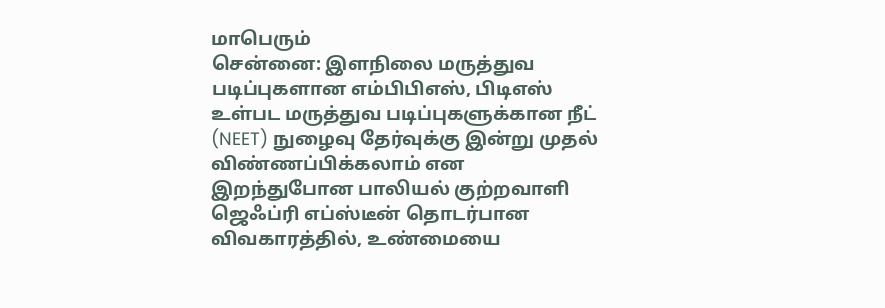மாபெரும்
சென்னை: இளநிலை மருத்துவ படிப்புகளான எம்பிபிஎஸ், பிடிஎஸ் உள்பட மருத்துவ படிப்புகளுக்கான நீட் (NEET) நுழைவு தேர்வுக்கு இன்று முதல் விண்ணப்பிக்கலாம் என
இறந்துபோன பாலியல் குற்றவாளி ஜெஃப்ரி எப்ஸ்டீன் தொடர்பான விவகாரத்தில், உண்மையை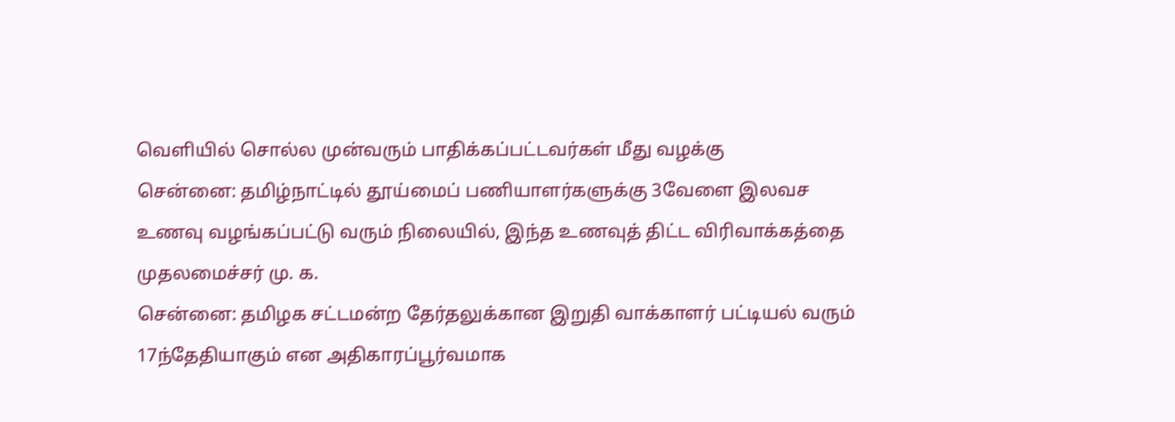வெளியில் சொல்ல முன்வரும் பாதிக்கப்பட்டவர்கள் மீது வழக்கு
சென்னை: தமிழ்நாட்டில் தூய்மைப் பணியாளர்களுக்கு 3வேளை இலவச உணவு வழங்கப்பட்டு வரும் நிலையில், இந்த உணவுத் திட்ட விரிவாக்கத்தை முதலமைச்சர் மு. க.
சென்னை: தமிழக சட்டமன்ற தேர்தலுக்கான இறுதி வாக்காளர் பட்டியல் வரும் 17ந்தேதியாகும் என அதிகாரப்பூர்வமாக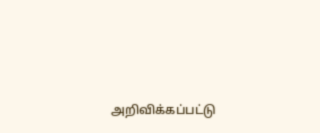அறிவிக்கப்பட்டு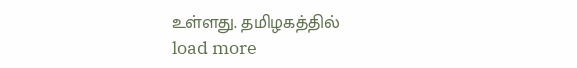உள்ளது. தமிழகத்தில்
load more